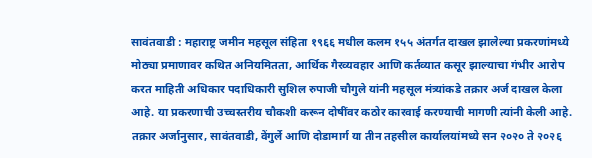सावंतवाडी : महाराष्ट्र जमीन महसूल संहिता १९६६ मधील कलम १५५ अंतर्गत दाखल झालेल्या प्रकरणांमध्ये मोठ्या प्रमाणावर कथित अनियमितता, आर्थिक गैरव्यवहार आणि कर्तव्यात कसूर झाल्याचा गंभीर आरोप करत माहिती अधिकार पदाधिकारी सुशिल रुपाजी चौगुले यांनी महसूल मंत्र्यांकडे तक्रार अर्ज दाखल केला आहे. या प्रकरणाची उच्चस्तरीय चौकशी करून दोषींवर कठोर कारवाई करण्याची मागणी त्यांनी केली आहे.
तक्रार अर्जानुसार, सावंतवाडी, वेंगुर्ले आणि दोडामार्ग या तीन तहसील कार्यालयांमध्ये सन २०२० ते २०२६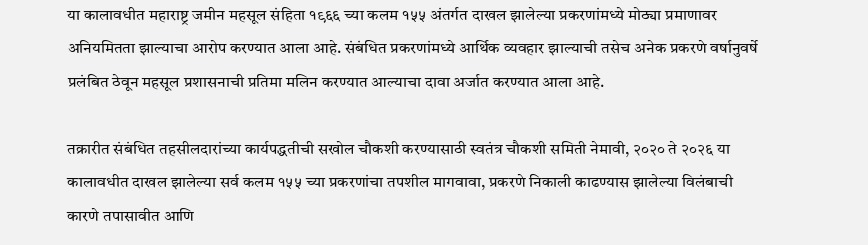या कालावधीत महाराष्ट्र जमीन महसूल संहिता १९६६ च्या कलम १५५ अंतर्गत दाखल झालेल्या प्रकरणांमध्ये मोठ्या प्रमाणावर अनियमितता झाल्याचा आरोप करण्यात आला आहे. संबंधित प्रकरणांमध्ये आर्थिक व्यवहार झाल्याची तसेच अनेक प्रकरणे वर्षानुवर्षे प्रलंबित ठेवून महसूल प्रशासनाची प्रतिमा मलिन करण्यात आल्याचा दावा अर्जात करण्यात आला आहे.

तक्रारीत संबंधित तहसीलदारांच्या कार्यपद्धतीची सखोल चौकशी करण्यासाठी स्वतंत्र चौकशी समिती नेमावी, २०२० ते २०२६ या कालावधीत दाखल झालेल्या सर्व कलम १५५ च्या प्रकरणांचा तपशील मागवावा, प्रकरणे निकाली काढण्यास झालेल्या विलंबाची कारणे तपासावीत आणि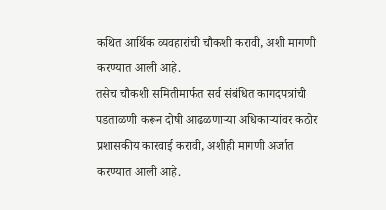कथित आर्थिक व्यवहारांची चौकशी करावी, अशी मागणी करण्यात आली आहे.
तसेच चौकशी समितीमार्फत सर्व संबंधित कागदपत्रांची पडताळणी करून दोषी आढळणाऱ्या अधिकाऱ्यांवर कठोर प्रशासकीय कारवाई करावी, अशीही मागणी अर्जात करण्यात आली आहे.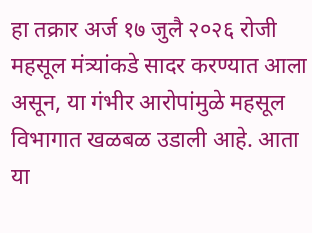हा तक्रार अर्ज १७ जुलै २०२६ रोजी महसूल मंत्र्यांकडे सादर करण्यात आला असून, या गंभीर आरोपांमुळे महसूल विभागात खळबळ उडाली आहे. आता या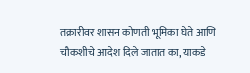तक्रारीवर शासन कोणती भूमिका घेते आणि चौकशीचे आदेश दिले जातात का, याकडे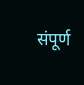संपूर्ण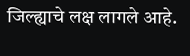जिल्ह्याचे लक्ष लागले आहे.